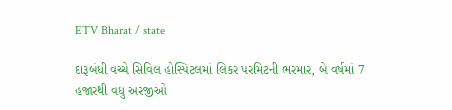ETV Bharat / state

દારૂબંધી વચ્ચે સિવિલ હોસ્પિટલમાં લિકર પરમિટની ભરમાર, બે વર્ષમાં 7 હજારથી વધુ અરજીઓ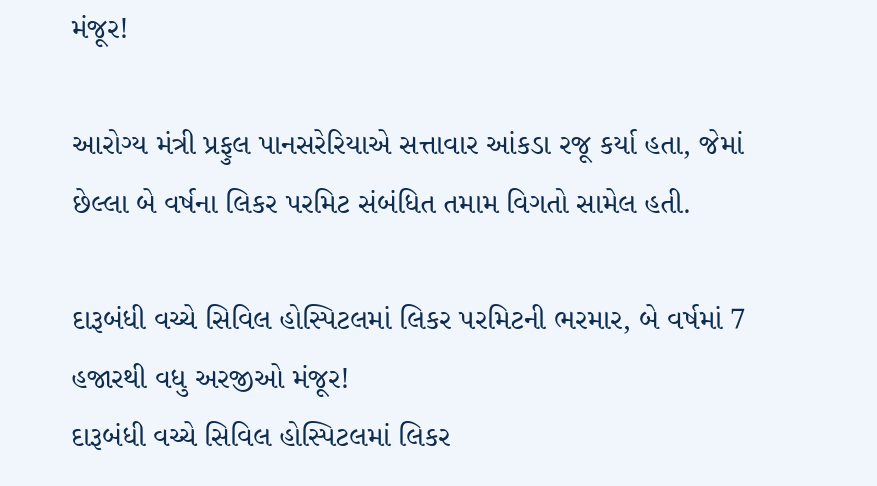મંજૂર!

આરોગ્ય મંત્રી પ્રફુલ પાનસરેરિયાએ સત્તાવાર આંકડા રજૂ કર્યા હતા, જેમાં છેલ્લા બે વર્ષના લિકર પરમિટ સંબંધિત તમામ વિગતો સામેલ હતી.

દારૂબંધી વચ્ચે સિવિલ હોસ્પિટલમાં લિકર પરમિટની ભરમાર, બે વર્ષમાં 7 હજારથી વધુ અરજીઓ મંજૂર!
દારૂબંધી વચ્ચે સિવિલ હોસ્પિટલમાં લિકર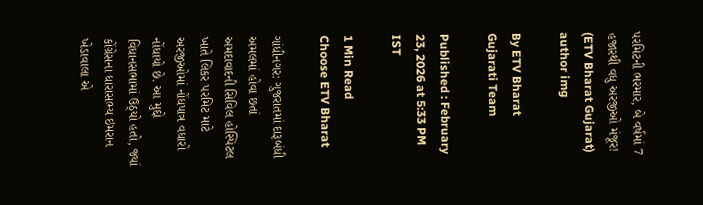પરમિટની ભરમાર, બે વર્ષમાં 7 હજારથી વધુ અરજીઓ મંજૂર! (ETV Bharat Gujarat)
author img

By ETV Bharat Gujarati Team

Published : February 23, 2026 at 5:33 PM IST

1 Min Read
Choose ETV Bharat

ગાંધીનગર: ગુજરાતમાં દારૂબંધી અમલમાં હોવા છતાં અમદાવાદની સિવિલ હોસ્પિટલ ખાતે લિકર પરમિટ માટે અરજીઓમાં નોંધપાત્ર વધારો નોંધાયો છે. આ મુદ્દો વિધાનસભામાં ઉઠ્યો હતો, જ્યાં કોંગ્રેસના ધારાસભ્ય ઇમરાન ખેડાવાલા એ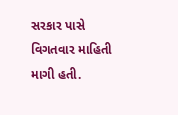સરકાર પાસે વિગતવાર માહિતી માગી હતી.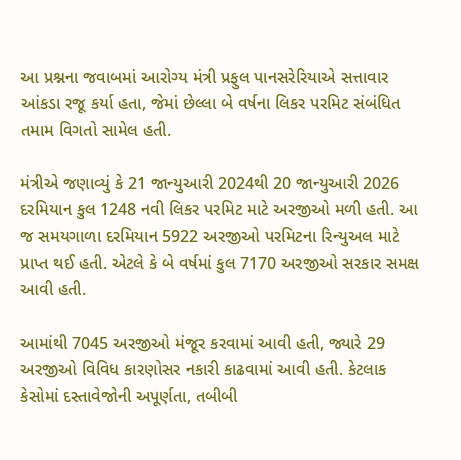આ પ્રશ્નના જવાબમાં આરોગ્ય મંત્રી પ્રફુલ પાનસરેરિયાએ સત્તાવાર આંકડા રજૂ કર્યા હતા, જેમાં છેલ્લા બે વર્ષના લિકર પરમિટ સંબંધિત તમામ વિગતો સામેલ હતી.

મંત્રીએ જણાવ્યું કે 21 જાન્યુઆરી 2024થી 20 જાન્યુઆરી 2026 દરમિયાન કુલ 1248 નવી લિકર પરમિટ માટે અરજીઓ મળી હતી. આ જ સમયગાળા દરમિયાન 5922 અરજીઓ પરમિટના રિન્યુઅલ માટે પ્રાપ્ત થઈ હતી. એટલે કે બે વર્ષમાં કુલ 7170 અરજીઓ સરકાર સમક્ષ આવી હતી.

આમાંથી 7045 અરજીઓ મંજૂર કરવામાં આવી હતી, જ્યારે 29 અરજીઓ વિવિધ કારણોસર નકારી કાઢવામાં આવી હતી. કેટલાક કેસોમાં દસ્તાવેજોની અપૂર્ણતા, તબીબી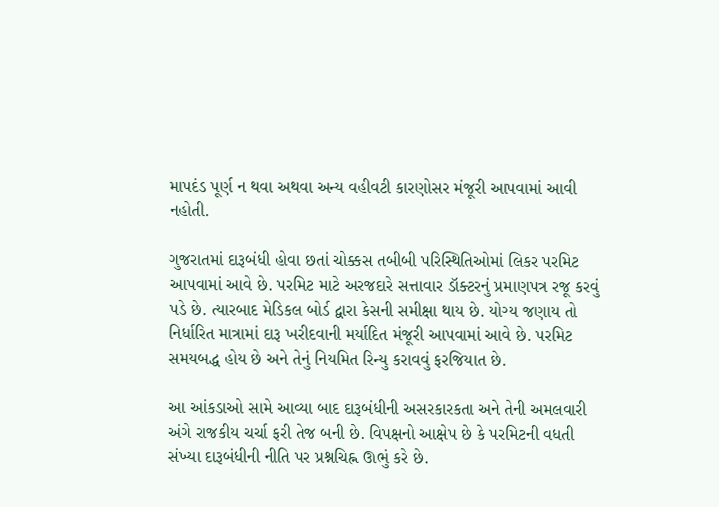માપદંડ પૂર્ણ ન થવા અથવા અન્ય વહીવટી કારણોસર મંજૂરી આપવામાં આવી નહોતી.

ગુજરાતમાં દારૂબંધી હોવા છતાં ચોક્કસ તબીબી પરિસ્થિતિઓમાં લિકર પરમિટ આપવામાં આવે છે. પરમિટ માટે અરજદારે સત્તાવાર ડૉક્ટરનું પ્રમાણપત્ર રજૂ કરવું પડે છે. ત્યારબાદ મેડિકલ બોર્ડ દ્વારા કેસની સમીક્ષા થાય છે. યોગ્ય જણાય તો નિર્ધારિત માત્રામાં દારૂ ખરીદવાની મર્યાદિત મંજૂરી આપવામાં આવે છે. પરમિટ સમયબદ્ધ હોય છે અને તેનું નિયમિત રિન્યુ કરાવવું ફરજિયાત છે.

આ આંકડાઓ સામે આવ્યા બાદ દારૂબંધીની અસરકારકતા અને તેની અમલવારી અંગે રાજકીય ચર્ચા ફરી તેજ બની છે. વિપક્ષનો આક્ષેપ છે કે પરમિટની વધતી સંખ્યા દારૂબંધીની નીતિ પર પ્રશ્નચિહ્ન ઊભું કરે છે.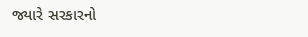જ્યારે સરકારનો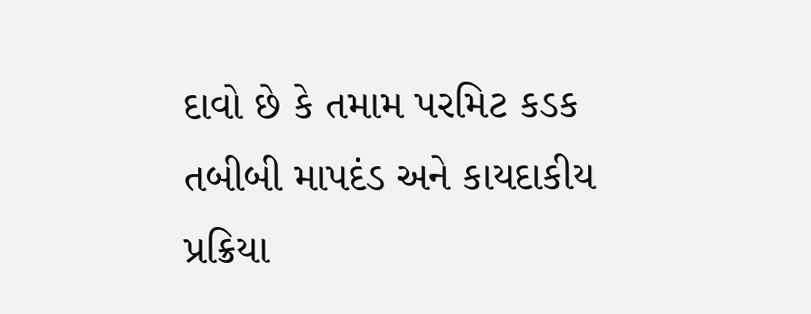દાવો છે કે તમામ પરમિટ કડક તબીબી માપદંડ અને કાયદાકીય પ્રક્રિયા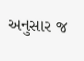અનુસાર જ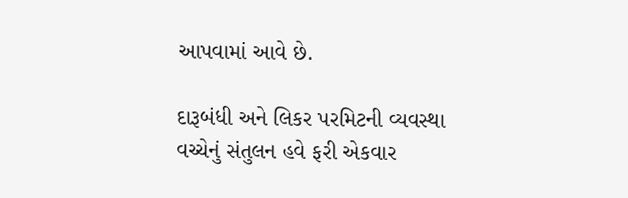આપવામાં આવે છે.

દારૂબંધી અને લિકર પરમિટની વ્યવસ્થા વચ્ચેનું સંતુલન હવે ફરી એકવાર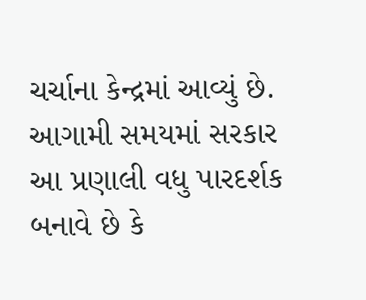ચર્ચાના કેન્દ્રમાં આવ્યું છે. આગામી સમયમાં સરકાર આ પ્રણાલી વધુ પારદર્શક બનાવે છે કે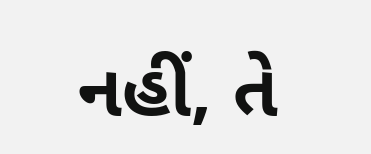નહીં, તે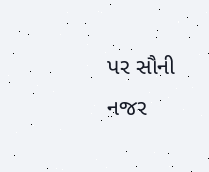પર સૌની નજર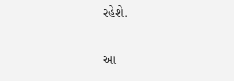રહેશે.

આ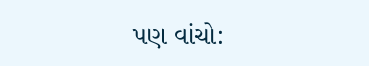પણ વાંચો: